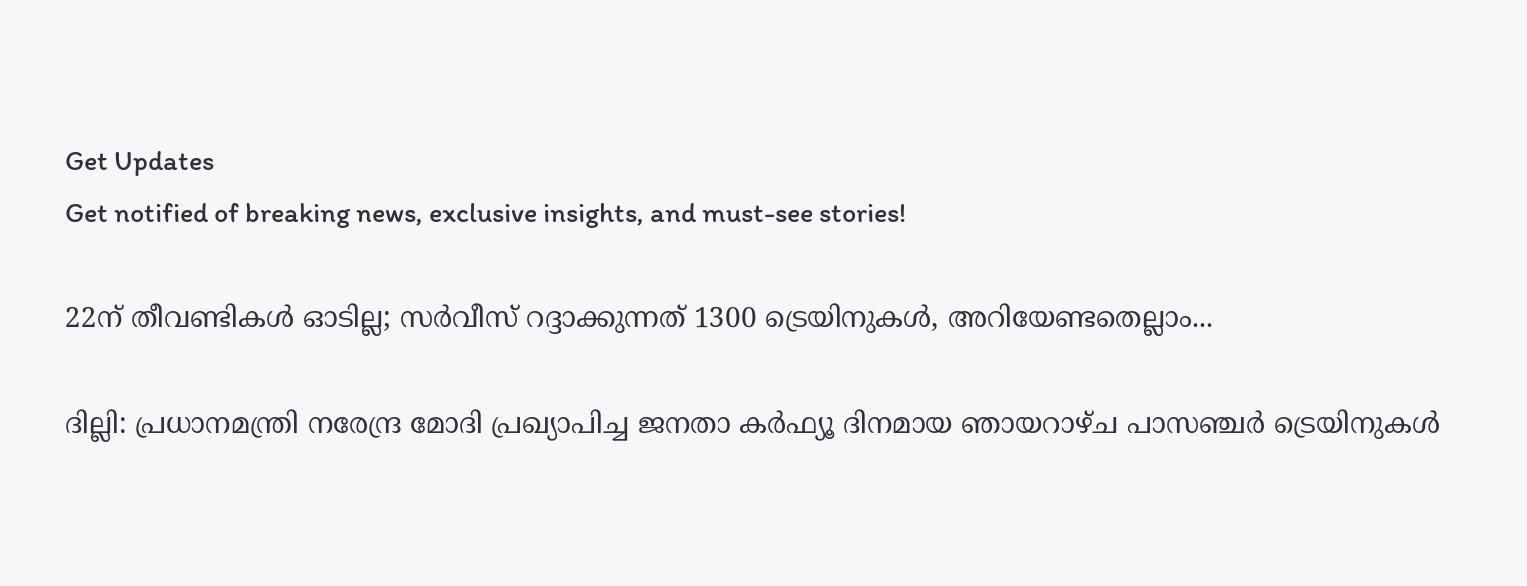Get Updates
Get notified of breaking news, exclusive insights, and must-see stories!

22ന് തീവണ്ടികള്‍ ഓടില്ല; സര്‍വീസ് റദ്ദാക്കുന്നത് 1300 ട്രെയിനുകള്‍, അറിയേണ്ടതെല്ലാം...

ദില്ലി: പ്രധാനമന്ത്രി നരേന്ദ്ര മോദി പ്രഖ്യാപിച്ച ജനതാ കര്‍ഫ്യൂ ദിനമായ ഞായറാഴ്ച പാസഞ്ചര്‍ ട്രെയിനുകള്‍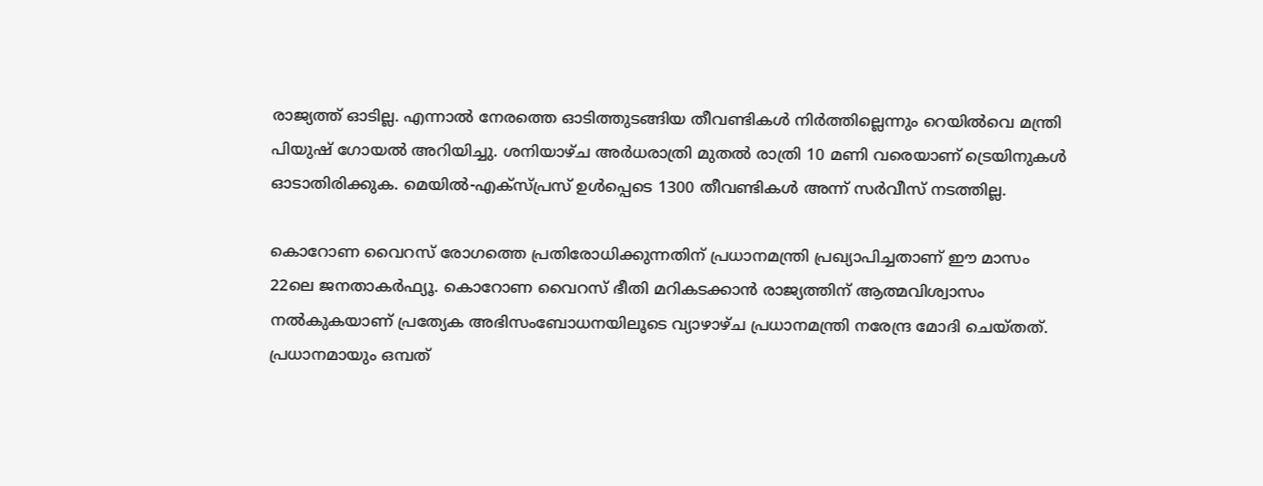രാജ്യത്ത് ഓടില്ല. എന്നാല്‍ നേരത്തെ ഓടിത്തുടങ്ങിയ തീവണ്ടികള്‍ നിര്‍ത്തില്ലെന്നും റെയില്‍വെ മന്ത്രി പിയുഷ് ഗോയല്‍ അറിയിച്ചു. ശനിയാഴ്ച അര്‍ധരാത്രി മുതല്‍ രാത്രി 10 മണി വരെയാണ് ട്രെയിനുകള്‍ ഓടാതിരിക്കുക. മെയില്‍-എക്‌സ്പ്രസ് ഉള്‍പ്പെടെ 1300 തീവണ്ടികള്‍ അന്ന് സര്‍വീസ് നടത്തില്ല.

കൊറോണ വൈറസ് രോഗത്തെ പ്രതിരോധിക്കുന്നതിന് പ്രധാനമന്ത്രി പ്രഖ്യാപിച്ചതാണ് ഈ മാസം 22ലെ ജനതാകര്‍ഫ്യൂ. കൊറോണ വൈറസ് ഭീതി മറികടക്കാന്‍ രാജ്യത്തിന് ആത്മവിശ്വാസം നല്‍കുകയാണ് പ്രത്യേക അഭിസംബോധനയിലൂടെ വ്യാഴാഴ്ച പ്രധാനമന്ത്രി നരേന്ദ്ര മോദി ചെയ്തത്. പ്രധാനമായും ഒമ്പത്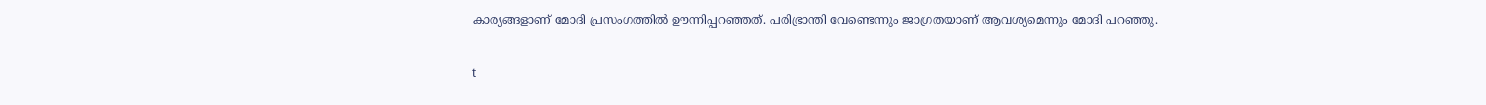കാര്യങ്ങളാണ് മോദി പ്രസംഗത്തില്‍ ഊന്നിപ്പറഞ്ഞത്. പരിഭ്രാന്തി വേണ്ടെന്നും ജാഗ്രതയാണ് ആവശ്യമെന്നും മോദി പറഞ്ഞു.

t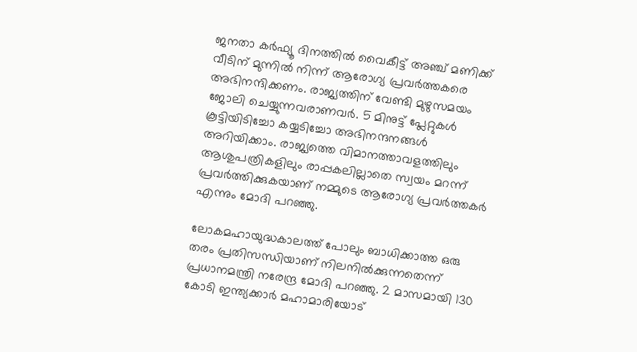ജനതാ കര്‍ഫ്യൂ ദിനത്തില്‍ വൈകീട്ട് അഞ്ച് മണിക്ക് വീടിന് മുന്നില്‍ നിന്ന് ആരോഗ്യ പ്രവര്‍ത്തകരെ അഭിനന്ദിക്കണം. രാജ്യത്തിന് വേണ്ടി മുഴുസമയം ജോലി ചെയ്യുന്നവരാണവര്‍. 5 മിനുട്ട് പ്ലേറ്റുകള്‍ കൂട്ടിയിടിച്ചോ കയ്യടിച്ചോ അഭിനന്ദനങ്ങള്‍ അറിയിക്കാം. രാജ്യത്തെ വിമാനത്താവളത്തിലും ആശുപത്രികളിലും രാപ്പകലില്ലാതെ സ്വയം മറന്ന് പ്രവര്‍ത്തിക്കുകയാണ് നമ്മുടെ ആരോഗ്യ പ്രവര്‍ത്തകര്‍ എന്നും മോദി പറഞ്ഞു.

ലോകമഹായുദ്ധകാലത്ത് പോലും ബാധിക്കാത്ത ഒരു തരം പ്രതിസന്ധിയാണ് നിലനില്‍ക്കുന്നതെന്ന് പ്രധാനമന്ത്രി നരേന്ദ്ര മോദി പറഞ്ഞു. 2 മാസമായി 130 കോടി ഇന്ത്യക്കാര്‍ മഹാമാരിയോട്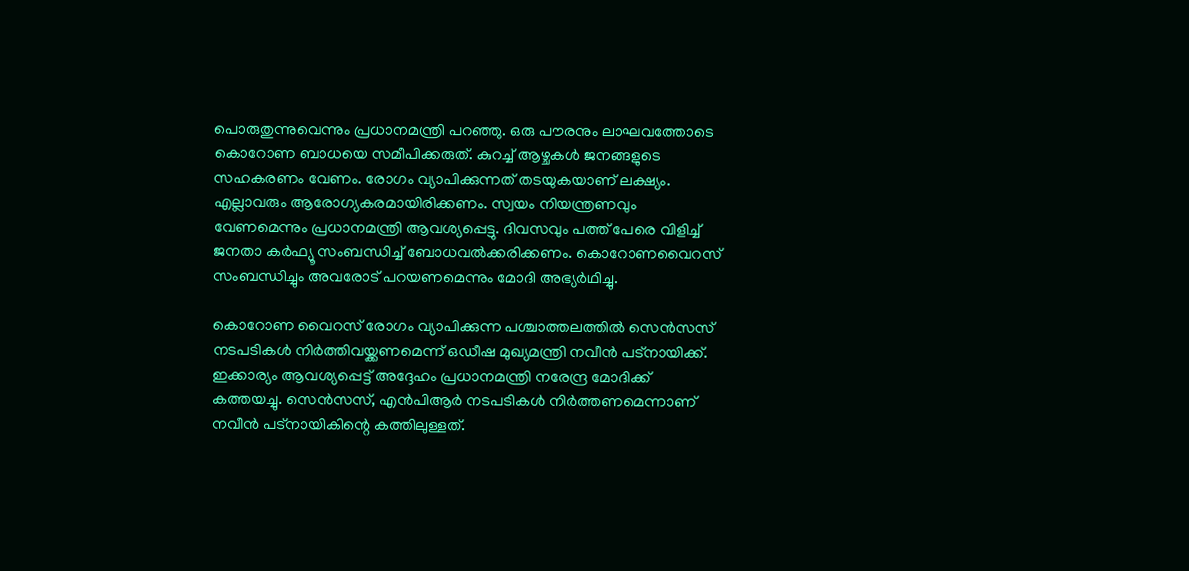പൊരുതുന്നുവെന്നും പ്രധാനമന്ത്രി പറഞ്ഞു. ഒരു പൗരനും ലാഘവത്തോടെ കൊറോണ ബാധയെ സമീപിക്കരുത്. കുറച്ച് ആഴ്ചകള്‍ ജനങ്ങളുടെ സഹകരണം വേണം. രോഗം വ്യാപിക്കുന്നത് തടയുകയാണ് ലക്ഷ്യം. എല്ലാവരും ആരോഗ്യകരമായിരിക്കണം. സ്വയം നിയന്ത്രണവും വേണമെന്നും പ്രധാനമന്ത്രി ആവശ്യപ്പെട്ടു. ദിവസവും പത്ത് പേരെ വിളിച്ച് ജനതാ കര്‍ഫ്യൂ സംബന്ധിച്ച് ബോധവല്‍ക്കരിക്കണം. കൊറോണവൈറസ് സംബന്ധിച്ചും അവരോട് പറയണമെന്നും മോദി അഭ്യര്‍ഥിച്ചു.

കൊറോണ വൈറസ് രോഗം വ്യാപിക്കുന്ന പശ്ചാത്തലത്തില്‍ സെന്‍സസ് നടപടികള്‍ നിര്‍ത്തിവയ്ക്കണമെന്ന് ഒഡീഷ മുഖ്യമന്ത്രി നവീന്‍ പട്‌നായിക്ക്. ഇക്കാര്യം ആവശ്യപ്പെട്ട് അദ്ദേഹം പ്രധാനമന്ത്രി നരേന്ദ്ര മോദിക്ക് കത്തയച്ചു. സെന്‍സസ്, എന്‍പിആര്‍ നടപടികള്‍ നിര്‍ത്തണമെന്നാണ് നവീന്‍ പട്‌നായികിന്റെ കത്തിലുള്ളത്.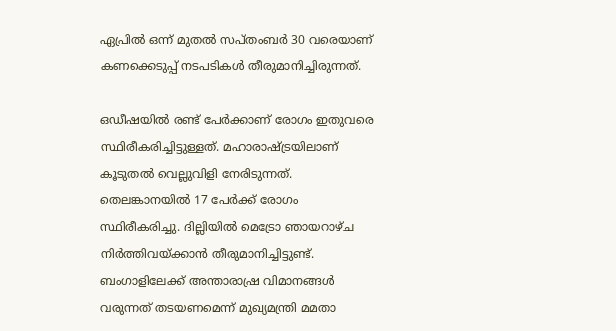ഏപ്രില്‍ ഒന്ന് മുതല്‍ സപ്തംബര്‍ 30 വരെയാണ് കണക്കെടുപ്പ് നടപടികള്‍ തീരുമാനിച്ചിരുന്നത്.

ഒഡീഷയില്‍ രണ്ട് പേര്‍ക്കാണ് രോഗം ഇതുവരെ സ്ഥിരീകരിച്ചിട്ടുള്ളത്. മഹാരാഷ്ട്രയിലാണ് കൂടുതല്‍ വെല്ലുവിളി നേരിടുന്നത്. തെലങ്കാനയില്‍ 17 പേര്‍ക്ക് രോഗം സ്ഥിരീകരിച്ചു. ദില്ലിയില്‍ മെട്രോ ഞായറാഴ്ച നിര്‍ത്തിവയ്ക്കാന്‍ തീരുമാനിച്ചിട്ടുണ്ട്. ബംഗാളിലേക്ക് അന്താരാഷ്ര വിമാനങ്ങള്‍ വരുന്നത് തടയണമെന്ന് മുഖ്യമന്ത്രി മമതാ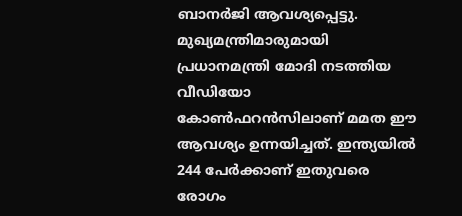ബാനര്‍ജി ആവശ്യപ്പെട്ടു. മുഖ്യമന്ത്രിമാരുമായി പ്രധാനമന്ത്രി മോദി നടത്തിയ വീഡിയോ കോണ്‍ഫറന്‍സിലാണ് മമത ഈ ആവശ്യം ഉന്നയിച്ചത്. ഇന്ത്യയില്‍ 244 പേര്‍ക്കാണ് ഇതുവരെ രോഗം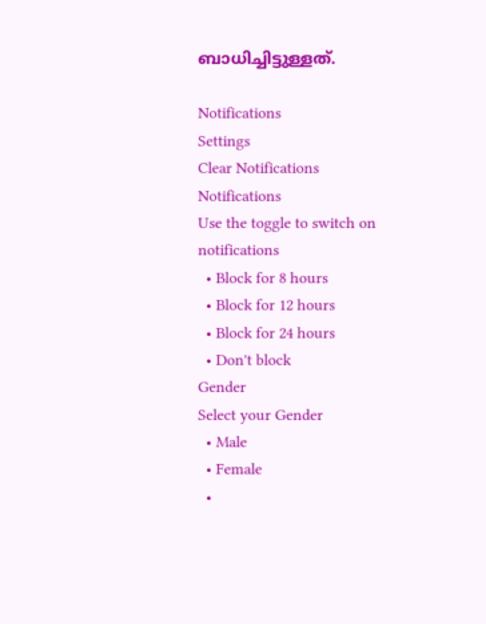ബാധിച്ചിട്ടുള്ളത്.

Notifications
Settings
Clear Notifications
Notifications
Use the toggle to switch on notifications
  • Block for 8 hours
  • Block for 12 hours
  • Block for 24 hours
  • Don't block
Gender
Select your Gender
  • Male
  • Female
  •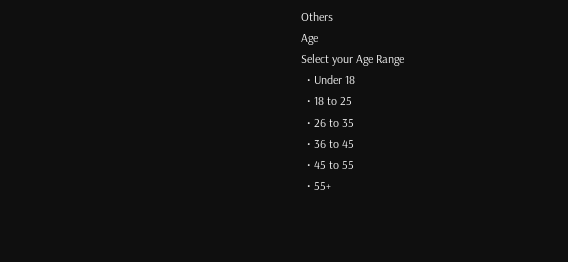Others
Age
Select your Age Range
  • Under 18
  • 18 to 25
  • 26 to 35
  • 36 to 45
  • 45 to 55
  • 55+